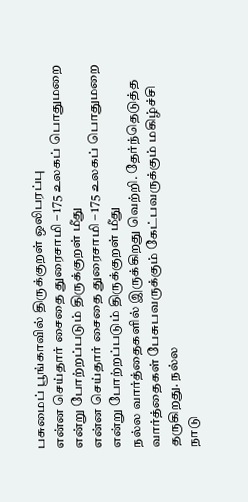பசுமைப் பூங்காவில் திருக்குறள் ஒலிபரப்பு
என்ன செய்தார் சைதை துரைசாமி – 175 உலகப் பொதுமறை என்று போற்றப்படும் திருக்குறள் மீது
என்ன செய்தார் சைதை துரைசாமி – 175 உலகப் பொதுமறை என்று போற்றப்படும் திருக்குறள் மீது
நல்ல வார்த்தைகளில் இருக்கிறது வெற்றி. தேர்ந்தெடுத்த வார்த்தைகள் பேசுபவருக்கும் கேட்பவருக்கும் மகிழ்ச்சி தருகிறது. நல்ல
நாடு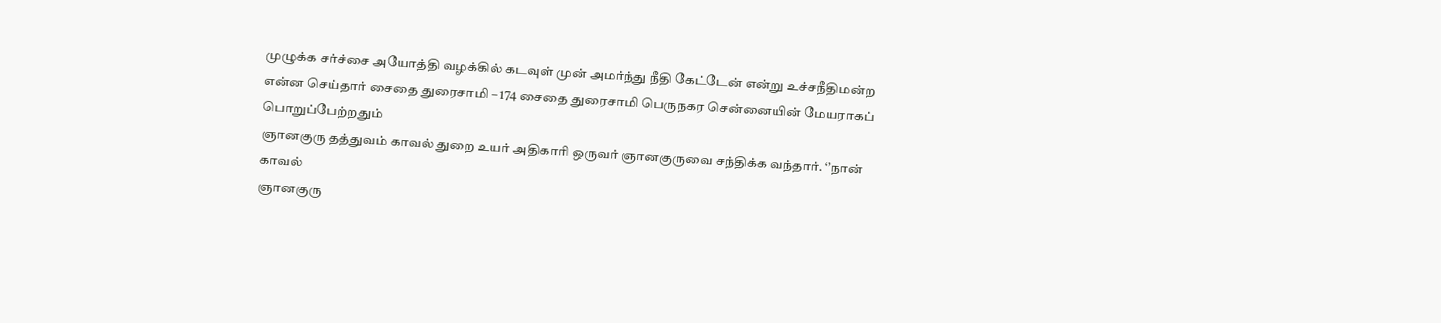முழுக்க சர்ச்சை அயோத்தி வழக்கில் கடவுள் முன் அமர்ந்து நீதி கேட்டேன் என்று உச்சநீதிமன்ற
என்ன செய்தார் சைதை துரைசாமி – 174 சைதை துரைசாமி பெருநகர சென்னையின் மேயராகப் பொறுப்பேற்றதும்
ஞானகுரு தத்துவம் காவல் துறை உயர் அதிகாரி ஒருவர் ஞானகுருவை சந்திக்க வந்தார். ‘’நான் காவல்
ஞானகுரு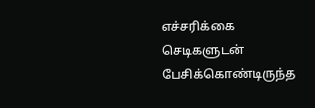எச்சரிக்கை செடிகளுடன் பேசிக்கொண்டிருந்த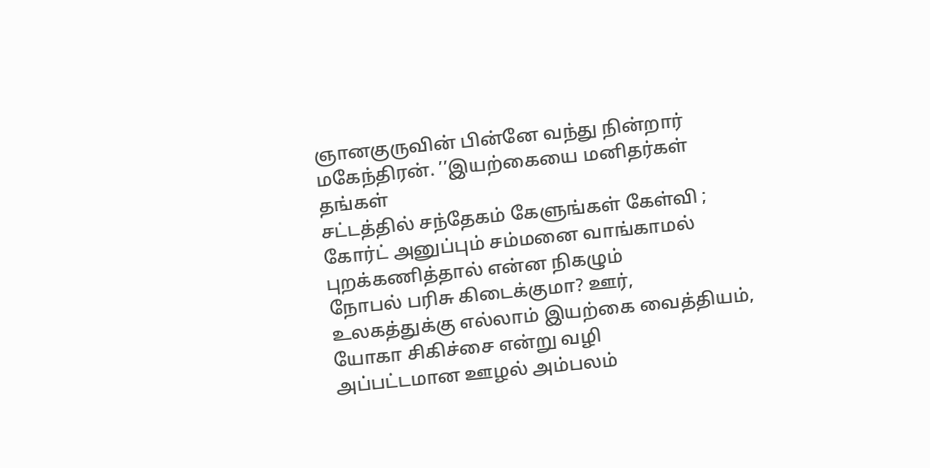ஞானகுருவின் பின்னே வந்து நின்றார் மகேந்திரன். ’’இயற்கையை மனிதர்கள் தங்கள்
சட்டத்தில் சந்தேகம் கேளுங்கள் கேள்வி ; கோர்ட் அனுப்பும் சம்மனை வாங்காமல் புறக்கணித்தால் என்ன நிகழும்
நோபல் பரிசு கிடைக்குமா? ஊர், உலகத்துக்கு எல்லாம் இயற்கை வைத்தியம், யோகா சிகிச்சை என்று வழி
அப்பட்டமான ஊழல் அம்பலம்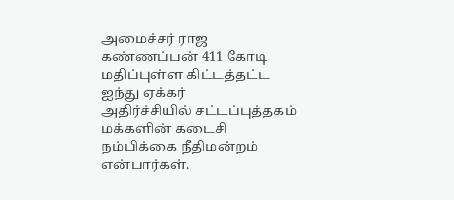அமைச்சர் ராஜ கண்ணப்பன் 411 கோடி மதிப்புள்ள கிட்டத்தட்ட ஐந்து ஏக்கர்
அதிர்ச்சியில் சட்டப்புத்தகம் மக்களின் கடைசி நம்பிக்கை நீதிமன்றம் என்பார்கள்.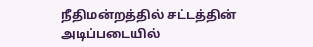நீதிமன்றத்தில் சட்டத்தின் அடிப்படையில்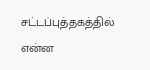சட்டப்புத்தகத்தில் என்ன